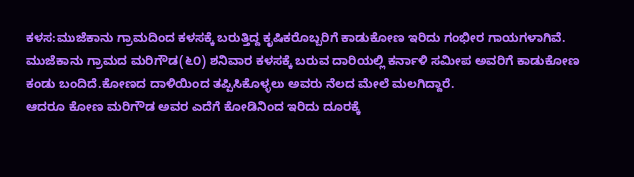ಕಳಸ:ಮುಜೆಕಾನು ಗ್ರಾಮದಿಂದ ಕಳಸಕ್ಕೆ ಬರುತ್ತಿದ್ದ ಕೃಷಿಕರೊಬ್ಬರಿಗೆ ಕಾಡುಕೋಣ ಇರಿದು ಗಂಭೀರ ಗಾಯಗಳಾಗಿವೆ.
ಮುಜೆಕಾನು ಗ್ರಾಮದ ಮರಿಗೌಡ(೬೦) ಶನಿವಾರ ಕಳಸಕ್ಕೆ ಬರುವ ದಾರಿಯಲ್ಲಿ ಕರ್ನಾಳಿ ಸಮೀಪ ಅವರಿಗೆ ಕಾಡುಕೋಣ ಕಂಡು ಬಂದಿದೆ.ಕೋಣದ ದಾಳಿಯಿಂದ ತಪ್ಪಿಸಿಕೊಳ್ಳಲು ಅವರು ನೆಲದ ಮೇಲೆ ಮಲಗಿದ್ದಾರೆ.
ಆದರೂ ಕೋಣ ಮರಿಗೌಡ ಅವರ ಎದೆಗೆ ಕೋಡಿನಿಂದ ಇರಿದು ದೂರಕ್ಕೆ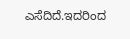ಎಸೆದಿದೆ.ಇದರಿಂದ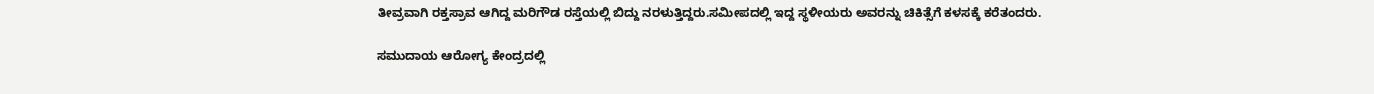ತೀವ್ರವಾಗಿ ರಕ್ತಸ್ರಾವ ಆಗಿದ್ದ ಮರಿಗೌಡ ರಸ್ತೆಯಲ್ಲಿ ಬಿದ್ದು ನರಳುತ್ತಿದ್ದರು.ಸಮೀಪದಲ್ಲಿ ಇದ್ದ ಸ್ಥಳೀಯರು ಅವರನ್ನು ಚಿಕಿತ್ಸೆಗೆ ಕಳಸಕ್ಕೆ ಕರೆತಂದರು.

ಸಮುದಾಯ ಆರೋಗ್ಯ ಕೇಂದ್ರದಲ್ಲಿ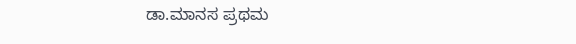ಡಾ.ಮಾನಸ ಪ್ರಥಮ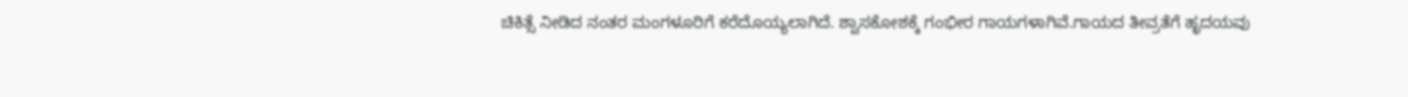ಚಿಕಿತ್ಸೆ ನೀಡಿದ ನಂತರ ಮಂಗಳೂರಿಗೆ ಕರೆದೊಯ್ಯಲಾಗಿದೆ. ಶ್ವಾಸಕೋಶಕ್ಕೆ ಗಂಭೀರ ಗಾಯಗಳಾಗಿವೆ.ಗಾಯದ ತೀವ್ರತೆಗೆ ಹೃದಯವು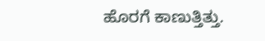ಹೊರಗೆ ಕಾಣುತ್ತಿತ್ತು.